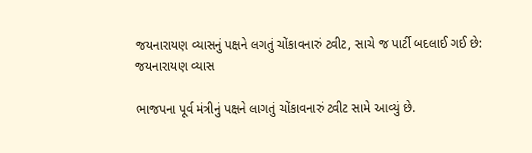જયનારાયણ વ્યાસનું પક્ષને લગતું ચોંકાવનારું ટ્વીટ, સાચે જ પાર્ટી બદલાઈ ગઈ છે: જયનારાયણ વ્યાસ

ભાજપના પૂર્વ મંત્રીનું પક્ષને લાગતું ચોંકાવનારું ટ્વીટ સામે આવ્યું છે.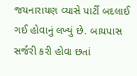જયનારાયણ વ્યાસે પાર્ટી બદલાઈ ગઈ હોવાનું લખ્યું છે. બાયપાસ સર્જરી કરી હોવા છતાં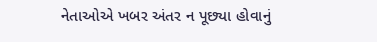નેતાઓએ ખબર અંતર ન પૂછ્યા હોવાનું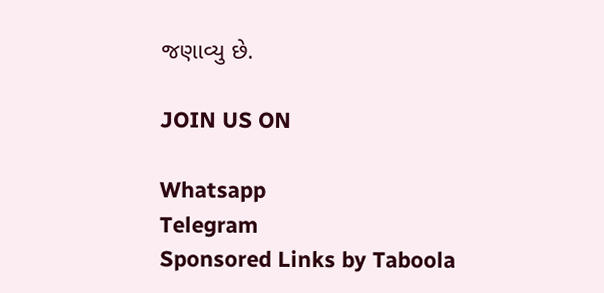જણાવ્યુ છે.

JOIN US ON

Whatsapp
Telegram
Sponsored Links by Taboola